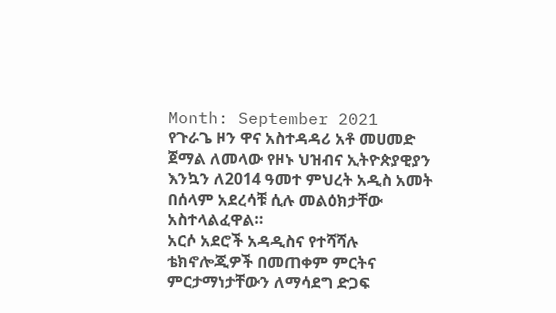Month: September 2021
የጉራጌ ዞን ዋና አስተዳዳሪ አቶ መሀመድ ጀማል ለመላው የዞኑ ህዝብና ኢትዮጵያዊያን እንኳን ለ2014 ዓመተ ምህረት አዲስ አመት በሰላም አደረሳቹ ሲሉ መልዕክታቸው አስተላልፈዋል።
አርሶ አደሮች አዳዲስና የተሻሻሉ ቴክኖሎጂዎች በመጠቀም ምርትና ምርታማነታቸውን ለማሳደግ ድጋፍ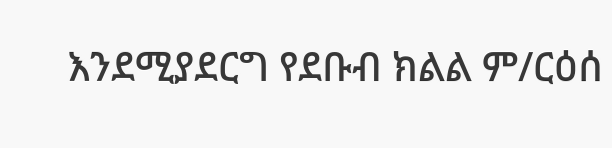እንደሚያደርግ የደቡብ ክልል ም/ርዕሰ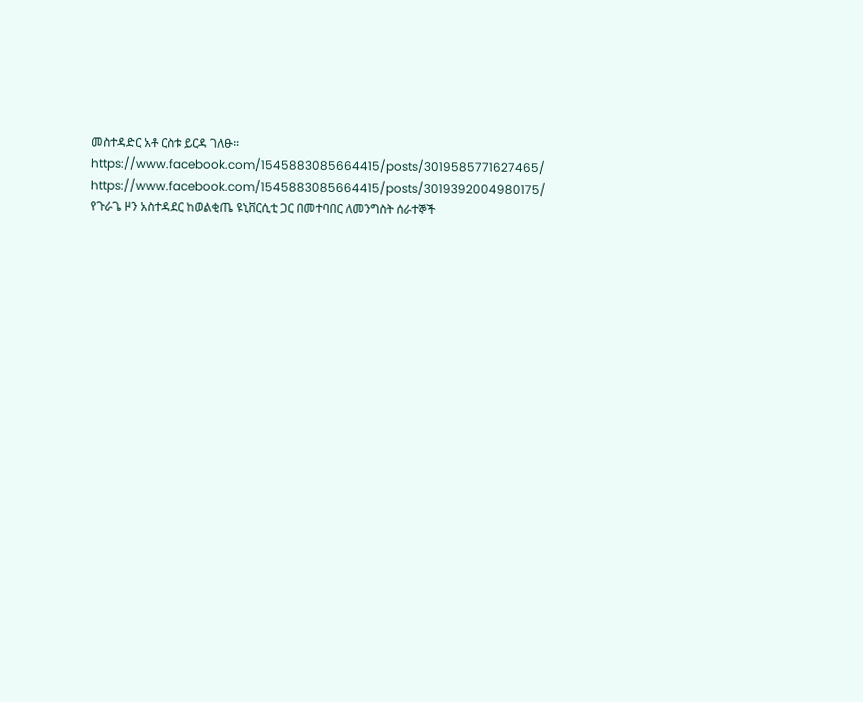መስተዳድር አቶ ርስቱ ይርዳ ገለፁ።
https://www.facebook.com/1545883085664415/posts/3019585771627465/
https://www.facebook.com/1545883085664415/posts/3019392004980175/
የጉራጌ ዞን አስተዳደር ከወልቂጤ ዩኒቨርሲቲ ጋር በመተባበር ለመንግስት ሰራተኞች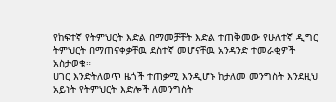የከፍተኛ የትምህርት እድል በማመቻቸት እድል ተጠቅመው የሁለተኛ ዲግር ትምህርት በማጠናቀቃቸዉ ደስተኛ መሆናቸዉ አንዳንድ ተመራቂዎች አስታወቁ።
ሀገር እንድትለወጥ ዜጎች ተጠቃሚ እንዲሆኑ ከታለመ መንግስት እንደዚህ አይነት የትምህርት እድሎች ለመንግስት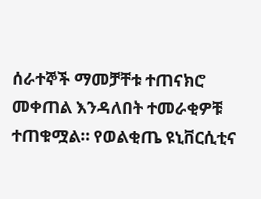ሰራተኞች ማመቻቸቱ ተጠናክሮ መቀጠል እንዳለበት ተመራቂዎቹ ተጠቁሟል። የወልቂጤ ዩኒቨርሲቲና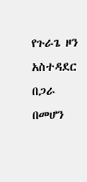የጉራጌ ዞን አስተዳደር በጋራ በመሆን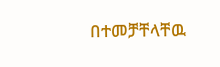በተመቻቸላቸዉ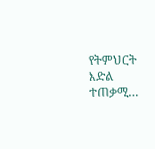የትምህርት እድል ተጠቃሚ…